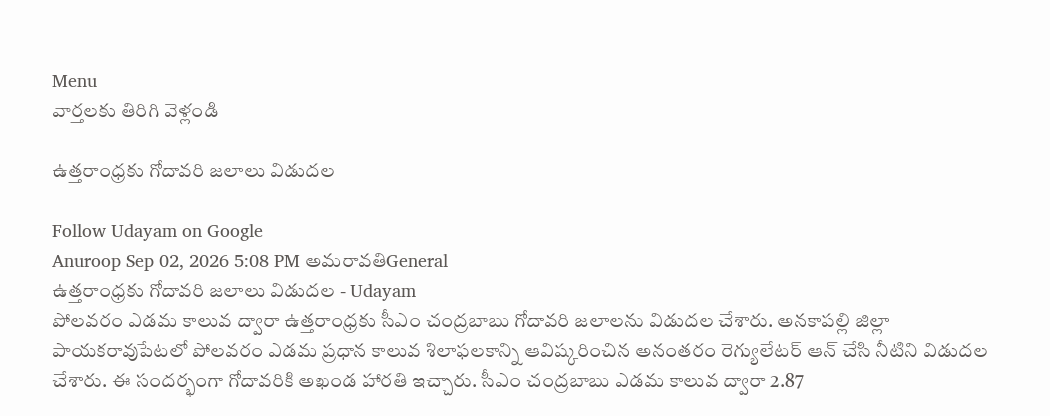Menu
వార్తలకు తిరిగి వెళ్లండి

ఉత్తరాంధ్రకు గోదావరి జలాలు విడుదల

Follow Udayam on Google
Anuroop Sep 02, 2026 5:08 PM అమరావతిGeneral
ఉత్తరాంధ్రకు గోదావరి జలాలు విడుదల - Udayam
పోలవరం ఎడమ కాలువ ద్వారా ఉత్తరాంధ్రకు సీఎం చంద్రబాబు గోదావరి జలాలను విడుదల చేశారు. అనకాపల్లి జిల్లా పాయకరావుపేటలో పోలవరం ఎడమ ప్రధాన కాలువ శిలాఫలకాన్ని ఆవిష్కరించిన అనంతరం రెగ్యులేటర్ ఆన్ చేసి నీటిని విడుదల చేశారు. ఈ సందర్భంగా గోదావరికి అఖండ హారతి ఇచ్చారు. సీఎం చంద్రబాబు ఎడమ కాలువ ద్వారా 2.87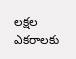లక్షల ఎకరాలకు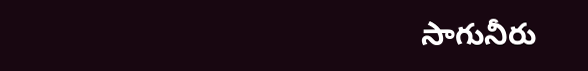సాగునీరు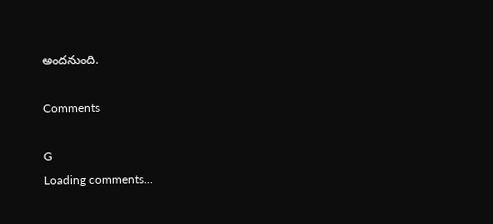అందనుంది.

Comments

G
Loading comments...